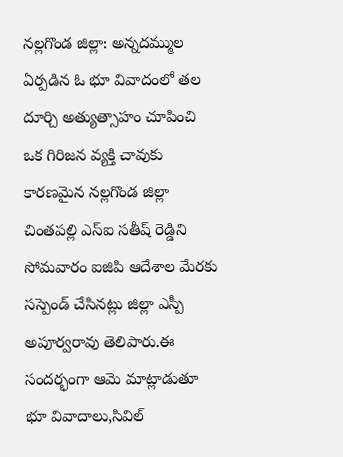నల్లగొండ జిల్లా: అన్నదమ్ముల ఏర్పడిన ఓ భూ వివాదంలో తల దూర్చి అత్యుత్సాహం చూపించి ఒక గిరిజన వ్యక్తి చావుకు కారణమైన నల్లగొండ జిల్లా చింతపల్లి ఎస్ఐ సతీష్ రెడ్డిని సోమవారం ఐజిపి ఆదేశాల మేరకు సస్పెండ్ చేసినట్లు జిల్లా ఎస్పీ అపూర్వరావు తెలిపారు.ఈ సందర్భంగా ఆమె మాట్లాడుతూ భూ వివాదాలు,సివిల్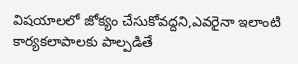విషయాలలో జోక్యం చేసుకోవద్దని,ఎవరైనా ఇలాంటి కార్యకలాపాలకు పాల్పడితే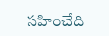సహించేది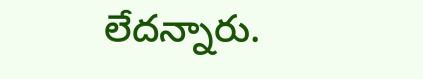లేదన్నారు.